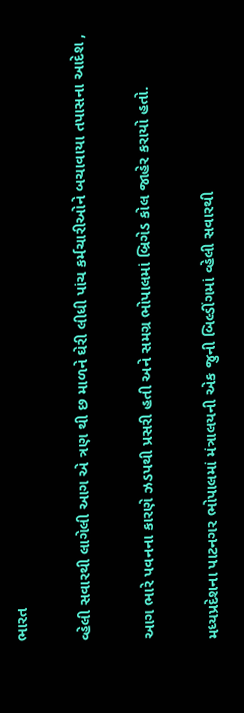ભારત

વ્હેલી સવારથી લાગેલી આગ એ ત્રણ થી છ માળને ઘેરી લીધી પાંચ કર્મચારીઓને બચાવાયા તપાસના આદેશ ,

આગ ભારે પવનના કારણે ઝડપથી પ્રસરી હતી અને સમગ્ર ભોપાલમાં બ્રિગેડ કોલ જાહેર કરાયો હતો.

મધ્યપ્રદેશના પાટનગર ભોપાલમાં મંત્રાલયની એક જુની બિલ્ડીંગમાં વ્હેલી સવારથી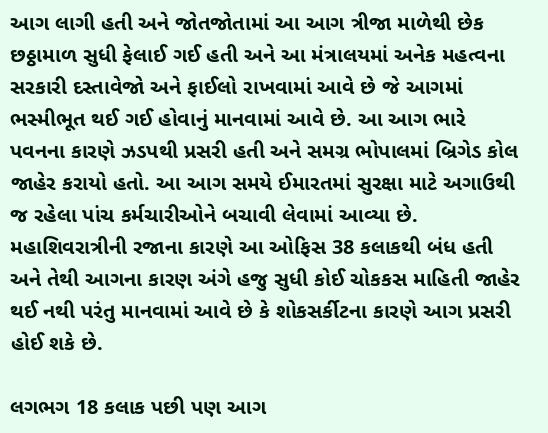આગ લાગી હતી અને જોતજોતામાં આ આગ ત્રીજા માળેથી છેક છઠ્ઠામાળ સુધી ફેલાઈ ગઈ હતી અને આ મંત્રાલયમાં અનેક મહત્વના સરકારી દસ્તાવેજો અને ફાઈલો રાખવામાં આવે છે જે આગમાં ભસ્મીભૂત થઈ ગઈ હોવાનું માનવામાં આવે છે. આ આગ ભારે પવનના કારણે ઝડપથી પ્રસરી હતી અને સમગ્ર ભોપાલમાં બ્રિગેડ કોલ જાહેર કરાયો હતો. આ આગ સમયે ઈમારતમાં સુરક્ષા માટે અગાઉથી જ રહેલા પાંચ કર્મચારીઓને બચાવી લેવામાં આવ્યા છે. મહાશિવરાત્રીની રજાના કારણે આ ઓફિસ 38 કલાકથી બંધ હતી અને તેથી આગના કારણ અંગે હજુ સુધી કોઈ ચોકકસ માહિતી જાહેર થઈ નથી પરંતુ માનવામાં આવે છે કે શોકસર્કીટના કારણે આગ પ્રસરી હોઈ શકે છે.

લગભગ 18 કલાક પછી પણ આગ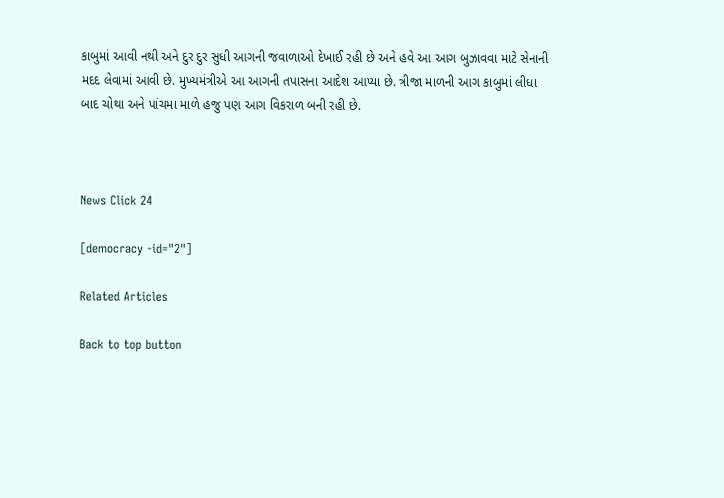કાબુમાં આવી નથી અને દુર દુર સુધી આગની જવાળાઓ દેખાઈ રહી છે અને હવે આ આગ બુઝાવવા માટે સેનાની મદદ લેવામાં આવી છે. મુખ્યમંત્રીએ આ આગની તપાસના આદેશ આપ્યા છે. ત્રીજા માળની આગ કાબુમાં લીધા બાદ ચોથા અને પાંચમા માળે હજુ પણ આગ વિકરાળ બની રહી છે.



News Click 24

[democracy -id="2"]

Related Articles

Back to top button